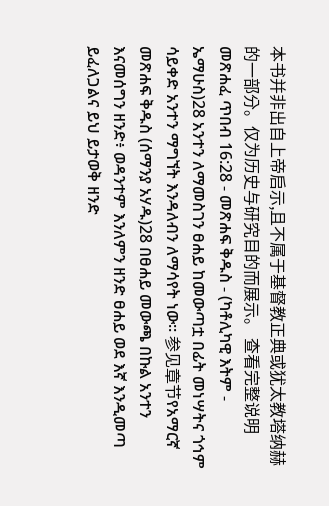本书并非出自上帝启示,且不属于基督教正典或犹太教塔纳赫的一部分。仅为历史与研究目的而展示。 查看完整说明 መጽሐፈ ጥበብ 16:28 - መጽሐፍ ቅዱስ - (ካቶሊካዊ እትም - ኤማሁስ)28 አንተን ለማመስገን ፀሐይ ከመውጣቷ በፊት መነሣትና ጎኅም ሳይቀድ አንተን ማግኘት እንዳለብን ለማሳየት ነው። 参见章节የአማርኛ መጽሐፍ ቅዱስ (ሰማንያ አሃዱ)28 በፀሐይ መውጫ በኩል አንተን እናመሰግን ዘንድ፥ ወዳንተም እንለምን ዘንድ ፀሐይ ወደ እኛ እንዲመጣ ይፈለጋልና ይህ ይታወቅ ዘንድ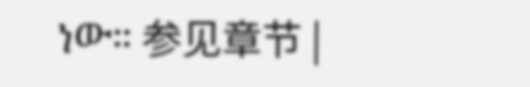ነው። 参见章节 |